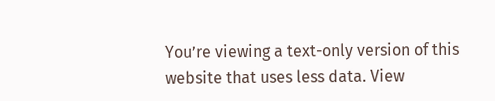You’re viewing a text-only version of this website that uses less data. View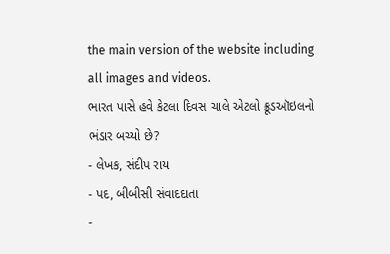the main version of the website including all images and videos.
ભારત પાસે હવે કેટલા દિવસ ચાલે એટલો ક્રૂડઑઇલનો ભંડાર બચ્યો છે?
- લેખક, સંદીપ રાય
- પદ, બીબીસી સંવાદદાતા
-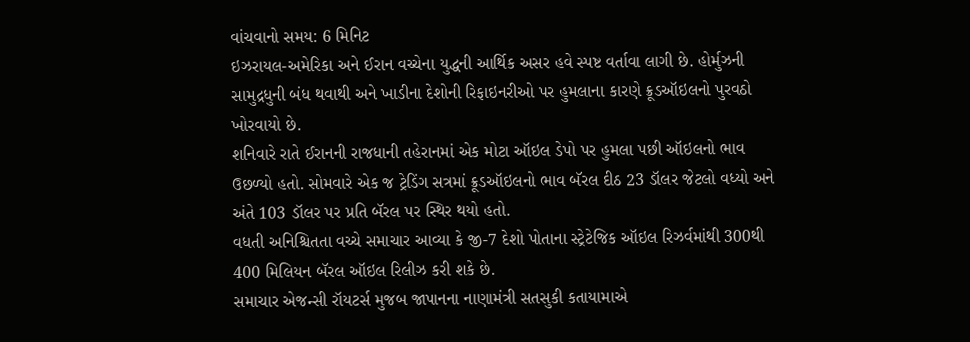વાંચવાનો સમય: 6 મિનિટ
ઇઝરાયલ-અમેરિકા અને ઈરાન વચ્ચેના યુદ્ધની આર્થિક અસર હવે સ્પષ્ટ વર્તાવા લાગી છે. હોર્મુઝની સામુદ્રધુની બંધ થવાથી અને ખાડીના દેશોની રિફાઇનરીઓ પર હુમલાના કારણે ક્રૂડઑઇલનો પુરવઠો ખોરવાયો છે.
શનિવારે રાતે ઈરાનની રાજધાની તહેરાનમાં એક મોટા ઑઇલ ડેપો પર હુમલા પછી ઑઇલનો ભાવ ઉછળ્યો હતો. સોમવારે એક જ ટ્રેડિંગ સત્રમાં ક્રૂડઑઇલનો ભાવ બૅરલ દીઠ 23 ડૉલર જેટલો વધ્યો અને અંતે 103 ડૉલર પર પ્રતિ બૅરલ પર સ્થિર થયો હતો.
વધતી અનિશ્ચિતતા વચ્ચે સમાચાર આવ્યા કે જી-7 દેશો પોતાના સ્ટ્રેટેજિક ઑઇલ રિઝર્વમાંથી 300થી 400 મિલિયન બૅરલ ઑઇલ રિલીઝ કરી શકે છે.
સમાચાર એજન્સી રૉયટર્સ મુજબ જાપાનના નાણામંત્રી સતસુકી કતાયામાએ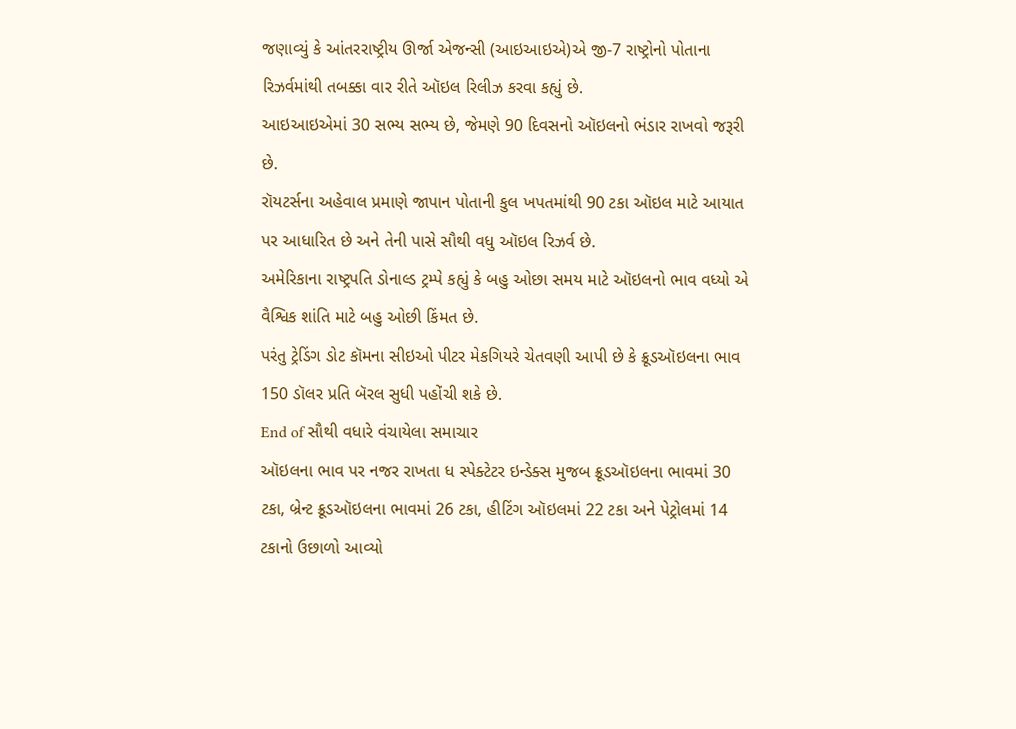જણાવ્યું કે આંતરરાષ્ટ્રીય ઊર્જા એજન્સી (આઇઆઇએ)એ જી-7 રાષ્ટ્રોનો પોતાના રિઝર્વમાંથી તબક્કા વાર રીતે ઑઇલ રિલીઝ કરવા કહ્યું છે.
આઇઆઇએમાં 30 સભ્ય સભ્ય છે, જેમણે 90 દિવસનો ઑઇલનો ભંડાર રાખવો જરૂરી છે.
રૉયટર્સના અહેવાલ પ્રમાણે જાપાન પોતાની કુલ ખપતમાંથી 90 ટકા ઑઇલ માટે આયાત પર આધારિત છે અને તેની પાસે સૌથી વધુ ઑઇલ રિઝર્વ છે.
અમેરિકાના રાષ્ટ્રપતિ ડોનાલ્ડ ટ્રમ્પે કહ્યું કે બહુ ઓછા સમય માટે ઑઇલનો ભાવ વધ્યો એ વૈશ્વિક શાંતિ માટે બહુ ઓછી કિંમત છે.
પરંતુ ટ્રેડિંગ ડોટ કૉમના સીઇઓ પીટર મેકગિયરે ચેતવણી આપી છે કે ક્રૂડઑઇલના ભાવ 150 ડૉલર પ્રતિ બૅરલ સુધી પહોંચી શકે છે.
End of સૌથી વધારે વંચાયેલા સમાચાર
ઑઇલના ભાવ પર નજર રાખતા ધ સ્પેક્ટેટર ઇન્ડેક્સ મુજબ ક્રૂડઑઇલના ભાવમાં 30 ટકા, બ્રેન્ટ ક્રૂડઑઇલના ભાવમાં 26 ટકા, હીટિંગ ઑઇલમાં 22 ટકા અને પેટ્રોલમાં 14 ટકાનો ઉછાળો આવ્યો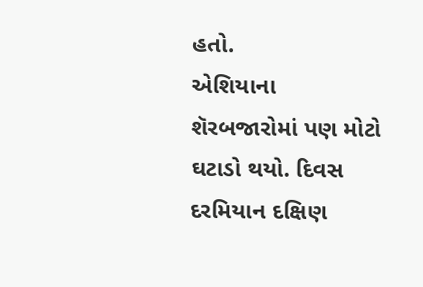હતો.
એશિયાના શૅરબજારોમાં પણ મોટો ઘટાડો થયો. દિવસ દરમિયાન દક્ષિણ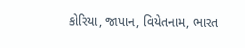કોરિયા, જાપાન, વિયેતનામ, ભારત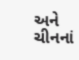અને ચીનનાં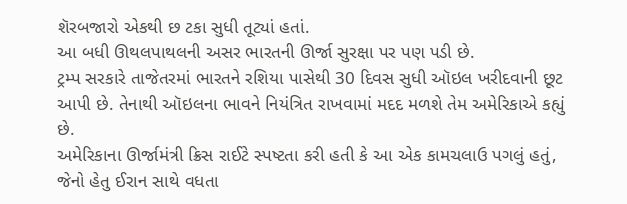શૅરબજારો એકથી છ ટકા સુધી તૂટ્યાં હતાં.
આ બધી ઊથલપાથલની અસર ભારતની ઊર્જા સુરક્ષા પર પણ પડી છે.
ટ્રમ્પ સરકારે તાજેતરમાં ભારતને રશિયા પાસેથી 30 દિવસ સુધી ઑઇલ ખરીદવાની છૂટ આપી છે. તેનાથી ઑઇલના ભાવને નિયંત્રિત રાખવામાં મદદ મળશે તેમ અમેરિકાએ કહ્યું છે.
અમેરિકાના ઊર્જામંત્રી ક્રિસ રાઈટે સ્પષ્ટતા કરી હતી કે આ એક કામચલાઉ પગલું હતું, જેનો હેતુ ઈરાન સાથે વધતા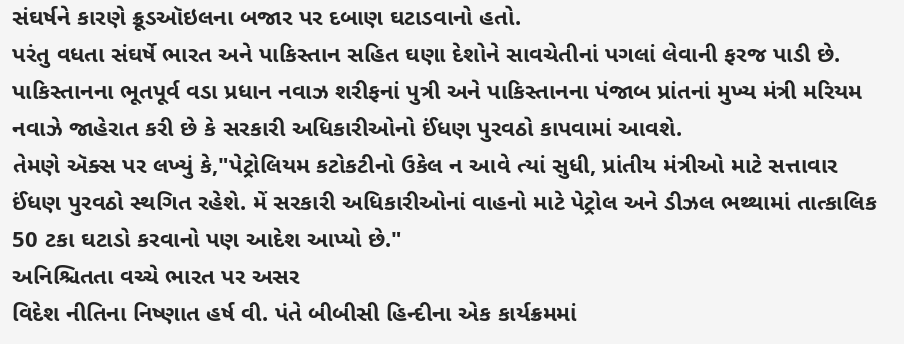સંઘર્ષને કારણે ક્રૂડઑઇલના બજાર પર દબાણ ઘટાડવાનો હતો.
પરંતુ વધતા સંઘર્ષે ભારત અને પાકિસ્તાન સહિત ઘણા દેશોને સાવચેતીનાં પગલાં લેવાની ફરજ પાડી છે.
પાકિસ્તાનના ભૂતપૂર્વ વડા પ્રધાન નવાઝ શરીફનાં પુત્રી અને પાકિસ્તાનના પંજાબ પ્રાંતનાં મુખ્ય મંત્રી મરિયમ નવાઝે જાહેરાત કરી છે કે સરકારી અધિકારીઓનો ઈંધણ પુરવઠો કાપવામાં આવશે.
તેમણે ઍક્સ પર લખ્યું કે,"પેટ્રોલિયમ કટોકટીનો ઉકેલ ન આવે ત્યાં સુધી, પ્રાંતીય મંત્રીઓ માટે સત્તાવાર ઈંધણ પુરવઠો સ્થગિત રહેશે. મેં સરકારી અધિકારીઓનાં વાહનો માટે પેટ્રોલ અને ડીઝલ ભથ્થામાં તાત્કાલિક 50 ટકા ઘટાડો કરવાનો પણ આદેશ આપ્યો છે."
અનિશ્ચિતતા વચ્ચે ભારત પર અસર
વિદેશ નીતિના નિષ્ણાત હર્ષ વી. પંતે બીબીસી હિન્દીના એક કાર્યક્રમમાં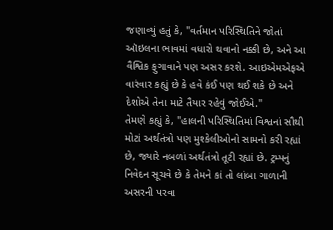જણાવ્યું હતું કે, "વર્તમાન પરિસ્થિતિને જોતાં ઑઇલના ભાવમાં વધારો થવાનો નક્કી છે, અને આ વૈશ્વિક ફુગાવાને પણ અસર કરશે. આઇએમએફએ વારંવાર કહ્યું છે કે હવે કંઈ પણ થઈ શકે છે અને દેશોએ તેના માટે તૈયાર રહેવું જોઈએ."
તેમણે કહ્યું કે, "હાલની પરિસ્થિતિમાં વિશ્વનાં સૌથી મોટાં અર્થતંત્રો પણ મુશ્કેલીઓનો સામનો કરી રહ્યાં છે, જ્યારે નબળાં અર્થતંત્રો તૂટી રહ્યાં છે. ટ્રમ્પનું નિવેદન સૂચવે છે કે તેમને કાં તો લાંબા ગાળાની અસરની પરવા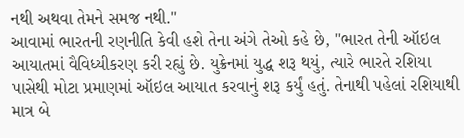નથી અથવા તેમને સમજ નથી."
આવામાં ભારતની રણનીતિ કેવી હશે તેના અંગે તેઓ કહે છે, "ભારત તેની ઑઇલ આયાતમાં વૈવિધ્યીકરણ કરી રહ્યું છે. યુક્રેનમાં યુદ્ધ શરૂ થયું, ત્યારે ભારતે રશિયા પાસેથી મોટા પ્રમાણમાં ઑઇલ આયાત કરવાનું શરૂ કર્યું હતું. તેનાથી પહેલાં રશિયાથી માત્ર બે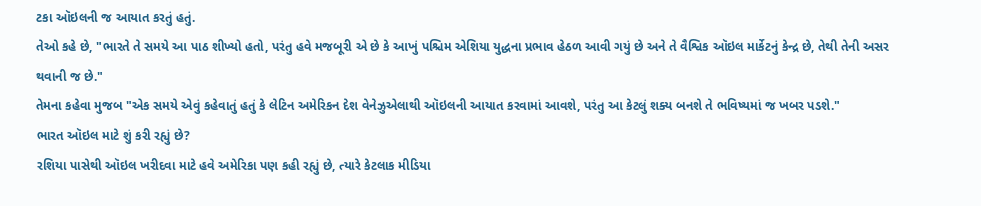ટકા ઑઇલની જ આયાત કરતું હતું.
તેઓ કહે છે, "ભારતે તે સમયે આ પાઠ શીખ્યો હતો, પરંતુ હવે મજબૂરી એ છે કે આખું પશ્ચિમ એશિયા યુદ્ધના પ્રભાવ હેઠળ આવી ગયું છે અને તે વૈશ્વિક ઑઇલ માર્કેટનું કેન્દ્ર છે, તેથી તેની અસર થવાની જ છે."
તેમના કહેવા મુજબ "એક સમયે એવું કહેવાતું હતું કે લેટિન અમેરિકન દેશ વેનેઝુએલાથી ઑઇલની આયાત કરવામાં આવશે, પરંતુ આ કેટલું શક્ય બનશે તે ભવિષ્યમાં જ ખબર પડશે."
ભારત ઑઇલ માટે શું કરી રહ્યું છે?
રશિયા પાસેથી ઑઇલ ખરીદવા માટે હવે અમેરિકા પણ કહી રહ્યું છે, ત્યારે કેટલાક મીડિયા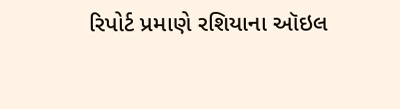રિપોર્ટ પ્રમાણે રશિયાના ઑઇલ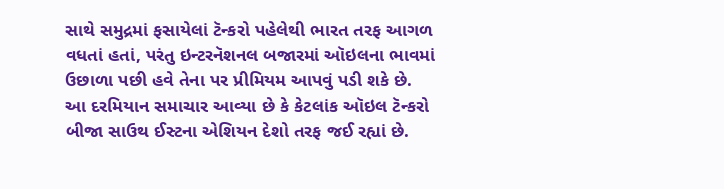સાથે સમુદ્રમાં ફસાયેલાં ટૅન્કરો પહેલેથી ભારત તરફ આગળ વધતાં હતાં, પરંતુ ઇન્ટરનૅશનલ બજારમાં ઑઇલના ભાવમાં ઉછાળા પછી હવે તેના પર પ્રીમિયમ આપવું પડી શકે છે.
આ દરમિયાન સમાચાર આવ્યા છે કે કેટલાંક ઑઇલ ટૅન્કરો બીજા સાઉથ ઈસ્ટના એશિયન દેશો તરફ જઈ રહ્યાં છે.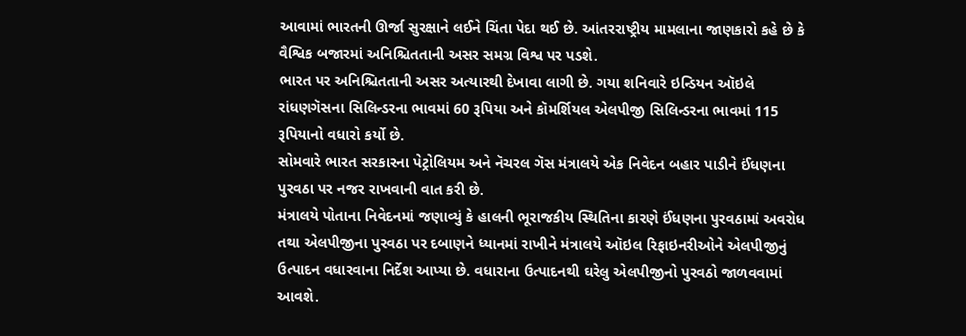આવામાં ભારતની ઊર્જા સુરક્ષાને લઈને ચિંતા પેદા થઈ છે. આંતરરાષ્ટ્રીય મામલાના જાણકારો કહે છે કે વૈશ્વિક બજારમાં અનિશ્ચિતતાની અસર સમગ્ર વિશ્વ પર પડશે.
ભારત પર અનિશ્ચિતતાની અસર અત્યારથી દેખાવા લાગી છે. ગયા શનિવારે ઇન્ડિયન ઑઇલે રાંધણગૅસના સિલિન્ડરના ભાવમાં 60 રૂપિયા અને કૉમર્શિયલ એલપીજી સિલિન્ડરના ભાવમાં 115 રૂપિયાનો વધારો કર્યો છે.
સોમવારે ભારત સરકારના પેટ્રોલિયમ અને નૅચરલ ગૅસ મંત્રાલયે એક નિવેદન બહાર પાડીને ઈંધણના પુરવઠા પર નજર રાખવાની વાત કરી છે.
મંત્રાલયે પોતાના નિવેદનમાં જણાવ્યું કે હાલની ભૂરાજકીય સ્થિતિના કારણે ઈંધણના પુરવઠામાં અવરોધ તથા એલપીજીના પુરવઠા પર દબાણને ધ્યાનમાં રાખીને મંત્રાલયે ઑઇલ રિફાઇનરીઓને એલપીજીનું ઉત્પાદન વધારવાના નિર્દેશ આપ્યા છે. વધારાના ઉત્પાદનથી ઘરેલુ એલપીજીનો પુરવઠો જાળવવામાં આવશે.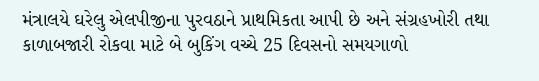મંત્રાલયે ઘરેલુ એલપીજીના પુરવઠાને પ્રાથમિકતા આપી છે અને સંગ્રહખોરી તથા કાળાબજારી રોકવા માટે બે બુકિંગ વચ્ચે 25 દિવસનો સમયગાળો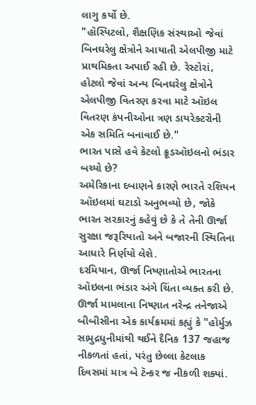લાગુ કર્યો છે.
"હૉસ્પિટલો, શૈક્ષણિક સંસ્થાઓ જેવાં બિનઘરેલુ ક્ષેત્રોને આયાતી એલપીજી માટે પ્રાથમિકતા અપાઈ રહી છે. રેસ્ટોરાં, હોટલો જેવાં અન્ય બિનઘરેલુ ક્ષેત્રોને એલપીજી વિતરણ કરવા માટે ઑઇલ વિતરણ કંપનીઓના ત્રણ ડાયરેક્ટરોની એક સમિતિ બનાવાઈ છે."
ભારત પાસે હવે કેટલો ક્રૂડઑઇલનો ભંડાર બચ્યો છે?
અમેરિકાના દબાણને કારણે ભારતે રશિયન ઑઇલમાં ઘટાડો અનુભવ્યો છે, જોકે ભારત સરકારનું કહેવું છે કે તે તેની ઊર્જા સુરક્ષા જરૂરિયાતો અને બજારની સ્થિતિના આધારે નિર્ણયો લેશે.
દરમિયાન, ઊર્જા નિષ્ણાતોએ ભારતના ઑઇલના ભંડાર અંગે ચિંતા વ્યક્ત કરી છે.
ઊર્જા મામલાના નિષ્ણાત નરેન્દ્ર તનેજાએ બીબીસીના એક કાર્યક્રમમાં કહ્યું કે "હોર્મુઝ સામુદ્રધુનીમાંથી થઈને દૈનિક 137 જહાજ નીકળતાં હતાં, પરંતુ છેલ્લા કેટલાક દિવસમાં માત્ર બે ટૅન્કર જ નીકળી શક્યાં.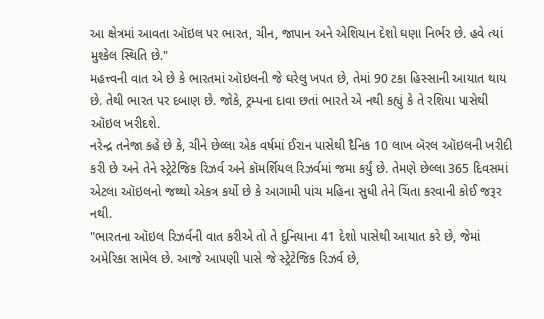આ ક્ષેત્રમાં આવતા ઑઇલ પર ભારત, ચીન, જાપાન અને એશિયાન દેશો ઘણા નિર્ભર છે. હવે ત્યાં મુશ્કેલ સ્થિતિ છે."
મહત્ત્વની વાત એ છે કે ભારતમાં ઑઇલની જે ઘરેલુ ખપત છે, તેમાં 90 ટકા હિસ્સાની આયાત થાય છે. તેથી ભારત પર દબાણ છે. જોકે, ટ્રમ્પના દાવા છતાં ભારતે એ નથી કહ્યું કે તે રશિયા પાસેથી ઑઇલ ખરીદશે.
નરેન્દ્ર તનેજા કહે છે કે, ચીને છેલ્લા એક વર્ષમાં ઈરાન પાસેથી દૈનિક 10 લાખ બૅરલ ઑઇલની ખરીદી કરી છે અને તેને સ્ટ્રેટેજિક રિઝર્વ અને કૉમર્શિયલ રિઝર્વમાં જમા કર્યું છે. તેમણે છેલ્લા 365 દિવસમાં એટલા ઑઇલનો જથ્થો એકત્ર કર્યો છે કે આગામી પાંચ મહિના સુધી તેને ચિંતા કરવાની કોઈ જરૂર નથી.
"ભારતના ઑઇલ રિઝર્વની વાત કરીએ તો તે દુનિયાના 41 દેશો પાસેથી આયાત કરે છે, જેમાં અમેરિકા સામેલ છે. આજે આપણી પાસે જે સ્ટ્રેટેજિક રિઝર્વ છે,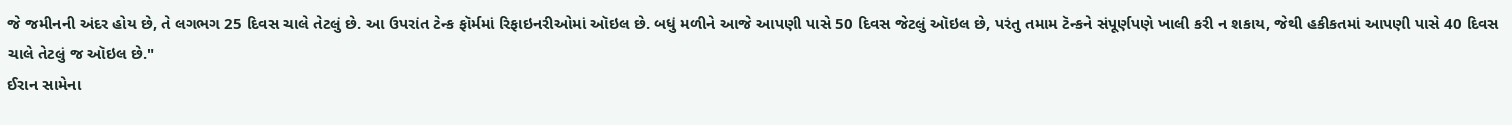જે જમીનની અંદર હોય છે, તે લગભગ 25 દિવસ ચાલે તેટલું છે. આ ઉપરાંત ટેન્ક ફૉર્મમાં રિફાઇનરીઓમાં ઑઇલ છે. બધું મળીને આજે આપણી પાસે 50 દિવસ જેટલું ઑઇલ છે, પરંતુ તમામ ટૅન્કને સંપૂર્ણપણે ખાલી કરી ન શકાય, જેથી હકીકતમાં આપણી પાસે 40 દિવસ ચાલે તેટલું જ ઑઇલ છે."
ઈરાન સામેના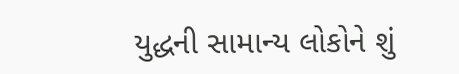યુદ્ધની સામાન્ય લોકોને શું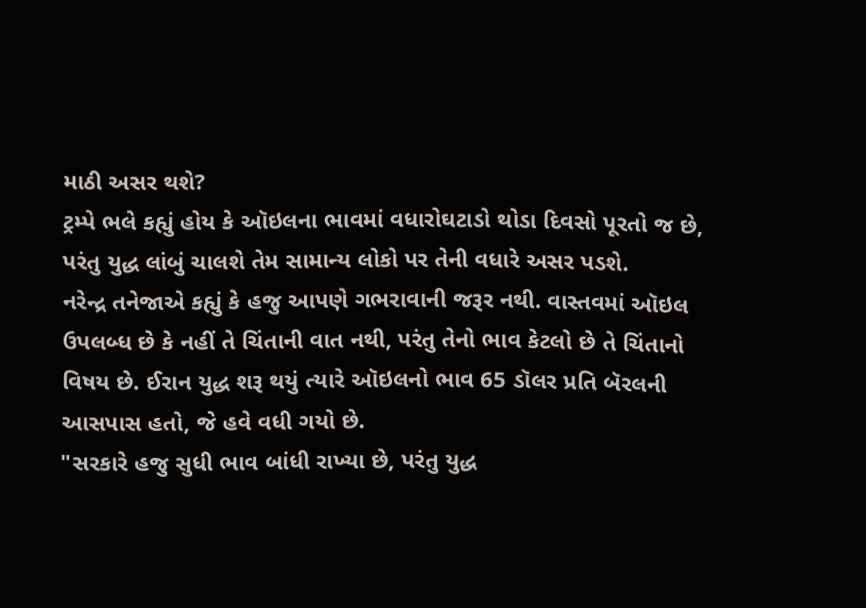માઠી અસર થશે?
ટ્રમ્પે ભલે કહ્યું હોય કે ઑઇલના ભાવમાં વધારોઘટાડો થોડા દિવસો પૂરતો જ છે, પરંતુ યુદ્ધ લાંબું ચાલશે તેમ સામાન્ય લોકો પર તેની વધારે અસર પડશે.
નરેન્દ્ર તનેજાએ કહ્યું કે હજુ આપણે ગભરાવાની જરૂર નથી. વાસ્તવમાં ઑઇલ ઉપલબ્ધ છે કે નહીં તે ચિંતાની વાત નથી, પરંતુ તેનો ભાવ કેટલો છે તે ચિંતાનો વિષય છે. ઈરાન યુદ્ધ શરૂ થયું ત્યારે ઑઇલનો ભાવ 65 ડૉલર પ્રતિ બૅરલની આસપાસ હતો, જે હવે વધી ગયો છે.
"સરકારે હજુ સુધી ભાવ બાંધી રાખ્યા છે, પરંતુ યુદ્ધ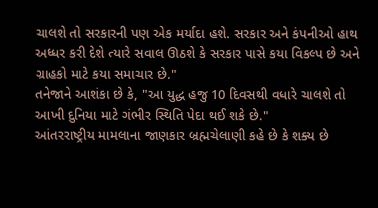ચાલશે તો સરકારની પણ એક મર્યાદા હશે. સરકાર અને કંપનીઓ હાથ અધ્ધર કરી દેશે ત્યારે સવાલ ઊઠશે કે સરકાર પાસે કયા વિકલ્પ છે અને ગ્રાહકો માટે કયા સમાચાર છે."
તનેજાને આશંકા છે કે, "આ યુદ્ધ હજુ 10 દિવસથી વધારે ચાલશે તો આખી દુનિયા માટે ગંભીર સ્થિતિ પેદા થઈ શકે છે."
આંતરરાષ્ટ્રીય મામલાના જાણકાર બ્રહ્મચેલાણી કહે છે કે શક્ય છે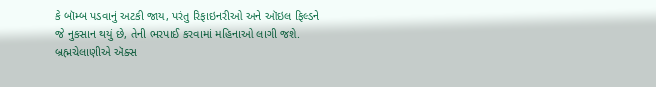કે બૉમ્બ પડવાનું અટકી જાય, પરંતુ રિફાઇનરીઓ અને ઑઇલ ફિલ્ડને જે નુકસાન થયું છે, તેની ભરપાઈ કરવામાં મહિનાઓ લાગી જશે.
બ્રહ્મચેલાણીએ ઍક્સ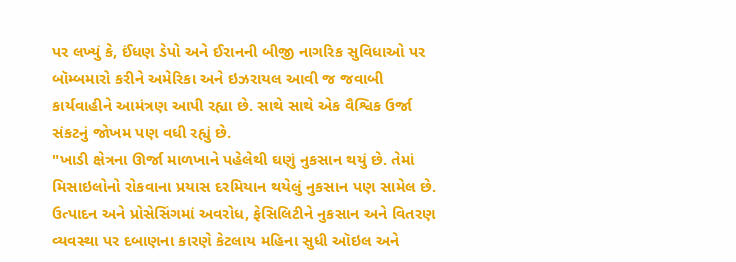પર લખ્યું કે, ઈંધણ ડેપો અને ઈરાનની બીજી નાગરિક સુવિધાઓ પર બૉમ્બમારો કરીને અમેરિકા અને ઇઝરાયલ આવી જ જવાબી કાર્યવાહીને આમંત્રણ આપી રહ્યા છે. સાથે સાથે એક વૈશ્વિક ઉર્જા સંકટનું જોખમ પણ વધી રહ્યું છે.
"ખાડી ક્ષેત્રના ઊર્જા માળખાને પહેલેથી ઘણું નુકસાન થયું છે. તેમાં મિસાઇલોનો રોકવાના પ્રયાસ દરમિયાન થયેલું નુકસાન પણ સામેલ છે. ઉત્પાદન અને પ્રોસેસિંગમાં અવરોધ, ફેસિલિટીને નુકસાન અને વિતરણ વ્યવસ્થા પર દબાણના કારણે કેટલાય મહિના સુધી ઑઇલ અને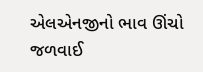એલએનજીનો ભાવ ઊંચો જળવાઈ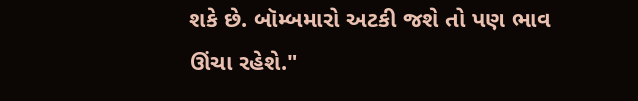શકે છે. બૉમ્બમારો અટકી જશે તો પણ ભાવ ઊંચા રહેશે."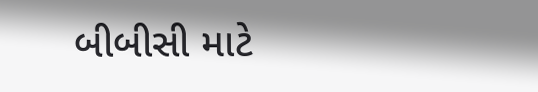બીબીસી માટે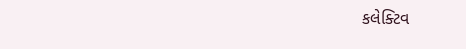કલેક્ટિવ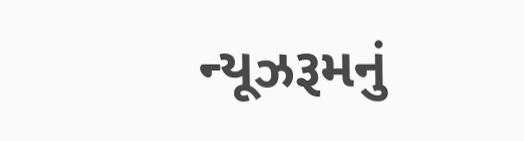ન્યૂઝરૂમનું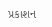પ્રકાશન